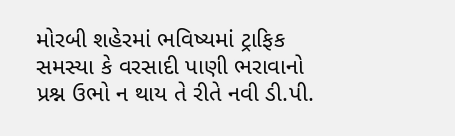મોરબી શહેરમાં ભવિષ્યમાં ટ્રાફિક સમસ્યા કે વરસાદી પાણી ભરાવાનો પ્રશ્ન ઉભો ન થાય તે રીતે નવી ડી.પી.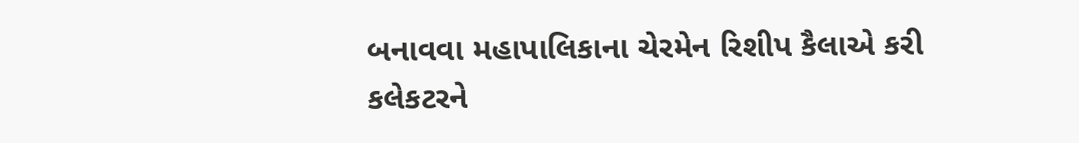બનાવવા મહાપાલિકાના ચેરમેન રિશીપ કૈલાએ કરી કલેકટરને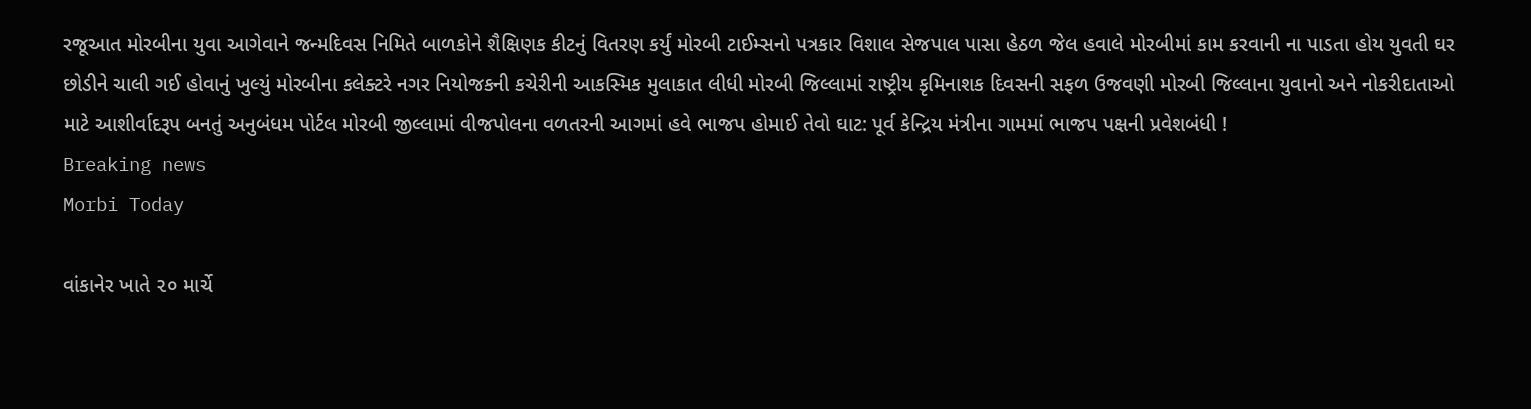રજૂઆત મોરબીના યુવા આગેવાને જન્મદિવસ નિમિતે બાળકોને શૈક્ષિણક કીટનું વિતરણ કર્યું મોરબી ટાઈમ્સનો પત્રકાર વિશાલ સેજપાલ પાસા હેઠળ જેલ હવાલે મોરબીમાં કામ કરવાની ના પાડતા હોય યુવતી ઘર છોડીને ચાલી ગઈ હોવાનું ખુલ્યું મોરબીના કલેક્ટરે નગર નિયોજકની કચેરીની આકસ્મિક મુલાકાત લીધી મોરબી જિલ્લામાં રાષ્ટ્રીય કૃમિનાશક દિવસની સફળ ઉજવણી મોરબી જિલ્લાના યુવાનો અને નોકરીદાતાઓ માટે આશીર્વાદરૂપ બનતું અનુબંધમ પોર્ટલ મોરબી જીલ્લામાં વીજપોલના વળતરની આગમાં હવે ભાજપ હોમાઈ તેવો ઘાટ: પૂર્વ કેન્દ્રિય મંત્રીના ગામમાં ભાજપ પક્ષની પ્રવેશબંધી !
Breaking news
Morbi Today

વાંકાનેર ખાતે ૨૦ માર્ચે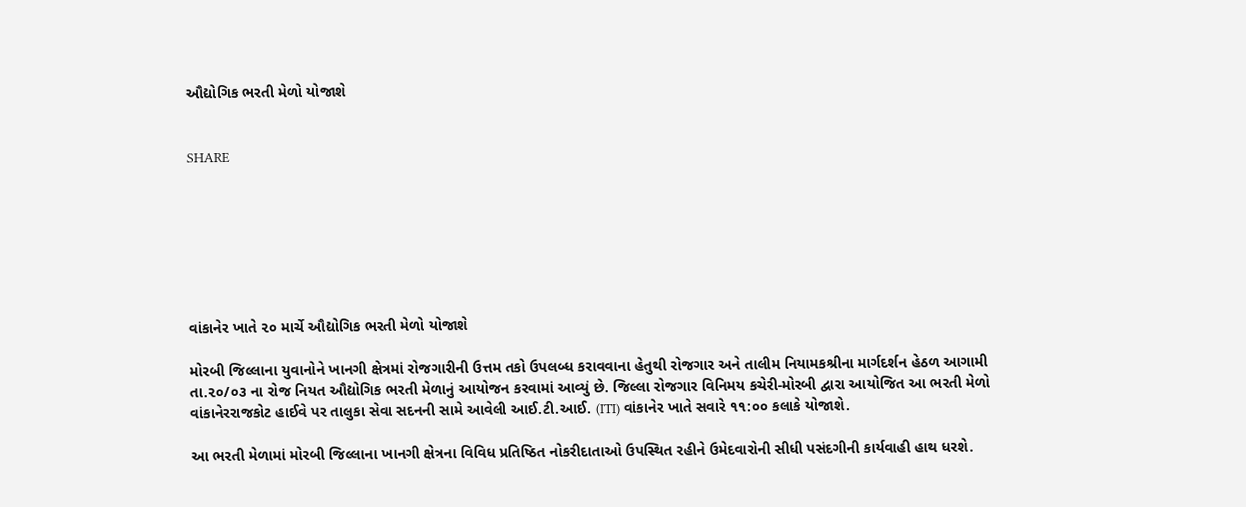ઔદ્યોગિક ભરતી મેળો યોજાશે


SHARE







વાંકાનેર ખાતે ૨૦ માર્ચે ઔદ્યોગિક ભરતી મેળો યોજાશે

મોરબી જિલ્લાના યુવાનોને ખાનગી ક્ષેત્રમાં રોજગારીની ઉત્તમ તકો ઉપલબ્ધ કરાવવાના હેતુથી રોજગાર અને તાલીમ નિયામકશ્રીના માર્ગદર્શન હેઠળ આગામી તા.૨૦/૦૩ ના રોજ નિયત ઔદ્યોગિક ભરતી મેળાનું આયોજન કરવામાં આવ્યું છે. જિલ્લા રોજગાર વિનિમય કચેરી-મોરબી દ્વારા આયોજિત આ ભરતી મેળો વાંકાનેરરાજકોટ હાઈવે પર તાલુકા સેવા સદનની સામે આવેલી આઈ.ટી.આઈ. (ITI) વાંકાનેર ખાતે સવારે ૧૧:૦૦ કલાકે યોજાશે.

આ ભરતી મેળામાં મોરબી જિલ્લાના ખાનગી ક્ષેત્રના વિવિધ પ્રતિષ્ઠિત નોકરીદાતાઓ ઉપસ્થિત રહીને ઉમેદવારોની સીધી પસંદગીની કાર્યવાહી હાથ ધરશે.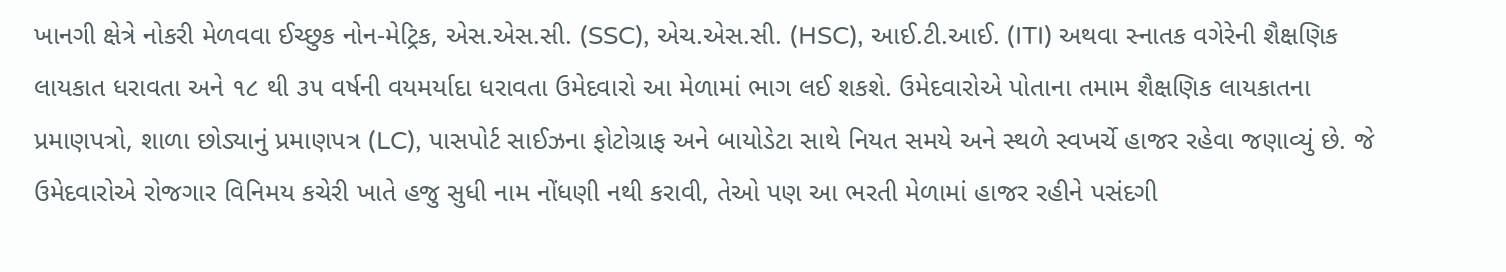ખાનગી ક્ષેત્રે નોકરી મેળવવા ઈચ્છુક નોન-મેટ્રિક, એસ.એસ.સી. (SSC), એચ.એસ.સી. (HSC), આઈ.ટી.આઈ. (ITI) અથવા સ્નાતક વગેરેની શૈક્ષણિક લાયકાત ધરાવતા અને ૧૮ થી ૩૫ વર્ષની વયમર્યાદા ધરાવતા ઉમેદવારો આ મેળામાં ભાગ લઈ શકશે. ઉમેદવારોએ પોતાના તમામ શૈક્ષણિક લાયકાતના પ્રમાણપત્રો, શાળા છોડ્યાનું પ્રમાણપત્ર (LC), પાસપોર્ટ સાઈઝના ફોટોગ્રાફ અને બાયોડેટા સાથે નિયત સમયે અને સ્થળે સ્વખર્ચે હાજર રહેવા જણાવ્યું છે. જે ઉમેદવારોએ રોજગાર વિનિમય કચેરી ખાતે હજુ સુધી નામ નોંધણી નથી કરાવી, તેઓ પણ આ ભરતી મેળામાં હાજર રહીને પસંદગી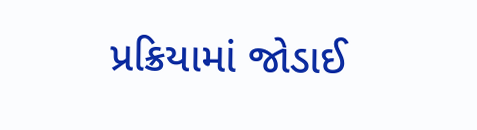પ્રક્રિયામાં જોડાઈ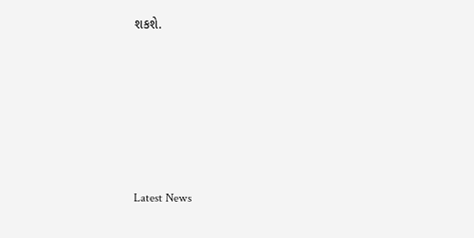શકશે.






Latest News